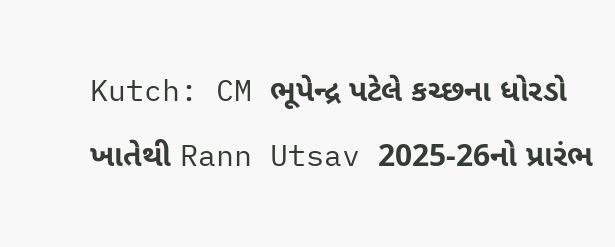Kutch: CM ભૂપેન્દ્ર પટેલે કચ્છના ધોરડો ખાતેથી Rann Utsav 2025-26નો પ્રારંભ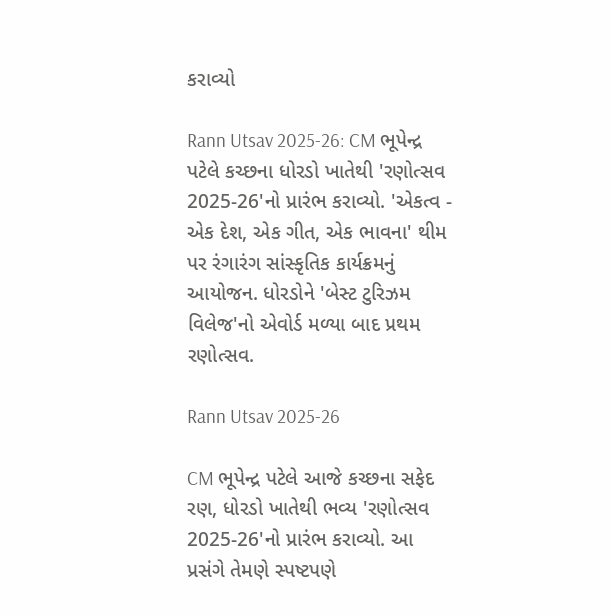કરાવ્યો

Rann Utsav 2025-26: CM ભૂપેન્દ્ર પટેલે કચ્છના ધોરડો ખાતેથી 'રણોત્સવ 2025-26'નો પ્રારંભ કરાવ્યો. 'એકત્વ - એક દેશ, એક ગીત, એક ભાવના' થીમ પર રંગારંગ સાંસ્કૃતિક કાર્યક્રમનું આયોજન. ધોરડોને 'બેસ્ટ ટુરિઝમ વિલેજ'નો એવોર્ડ મળ્યા બાદ પ્રથમ રણોત્સવ.

Rann Utsav 2025-26

CM ભૂપેન્દ્ર પટેલે આજે કચ્છના સફેદ રણ, ધોરડો ખાતેથી ભવ્ય 'રણોત્સવ 2025-26'નો પ્રારંભ કરાવ્યો. આ પ્રસંગે તેમણે સ્પષ્ટપણે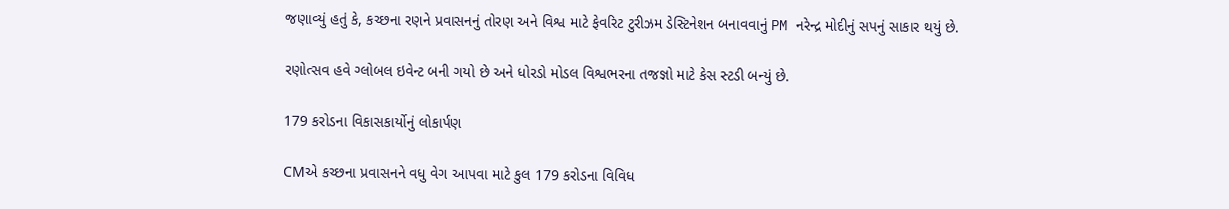જણાવ્યું હતું કે, કચ્છના રણને પ્રવાસનનું તોરણ અને વિશ્વ માટે ફેવરિટ ટુરીઝમ ડેસ્ટિનેશન બનાવવાનું PM નરેન્દ્ર મોદીનું સપનું સાકાર થયું છે.

રણોત્સવ હવે ગ્લોબલ ઇવેન્ટ બની ગયો છે અને ધોરડો મોડલ વિશ્વભરના તજજ્ઞો માટે કેસ સ્ટડી બન્યું છે.

179 કરોડના વિકાસકાર્યોનું લોકાર્પણ

CMએ કચ્છના પ્રવાસનને વધુ વેગ આપવા માટે કુલ 179 કરોડના વિવિધ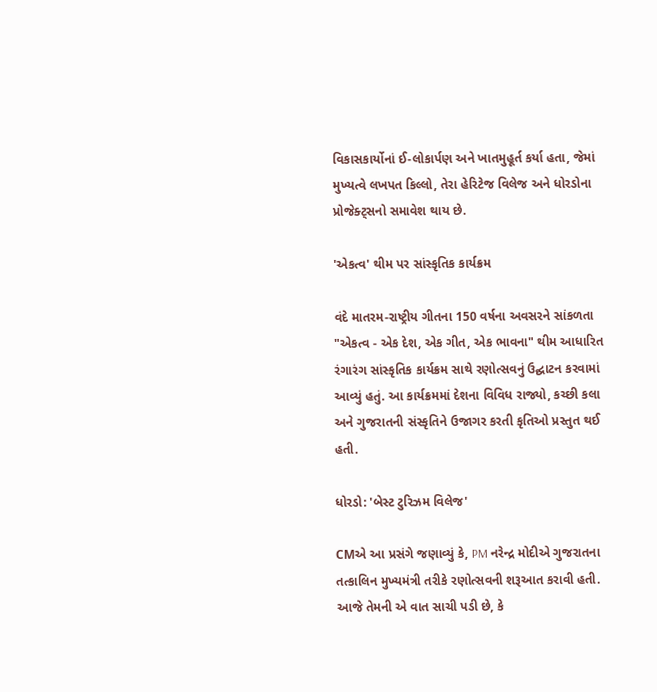વિકાસકાર્યોનાં ઈ-લોકાર્પણ અને ખાતમુહૂર્ત કર્યા હતા, જેમાં મુખ્યત્વે લખપત કિલ્લો, તેરા હેરિટેજ વિલેજ અને ધોરડોના પ્રોજેક્ટ્સનો સમાવેશ થાય છે.

'એકત્વ' થીમ પર સાંસ્કૃતિક કાર્યક્રમ

વંદે માતરમ-રાષ્ટ્રીય ગીતના 150 વર્ષના અવસરને સાંકળતા "એકત્વ - એક દેશ, એક ગીત, એક ભાવના" થીમ આધારિત રંગારંગ સાંસ્કૃતિક કાર્યક્રમ સાથે રણોત્સવનું ઉદ્ઘાટન કરવામાં આવ્યું હતું. આ કાર્યક્રમમાં દેશના વિવિધ રાજ્યો, કચ્છી કલા અને ગુજરાતની સંસ્કૃતિને ઉજાગર કરતી કૃતિઓ પ્રસ્તુત થઈ હતી.

ધોરડો: 'બેસ્ટ ટુરિઝમ વિલેજ'

CMએ આ પ્રસંગે જણાવ્યું કે, PM નરેન્દ્ર મોદીએ ગુજરાતના તત્કાલિન મુખ્યમંત્રી તરીકે રણોત્સવની શરૂઆત કરાવી હતી. આજે તેમની એ વાત સાચી પડી છે, કે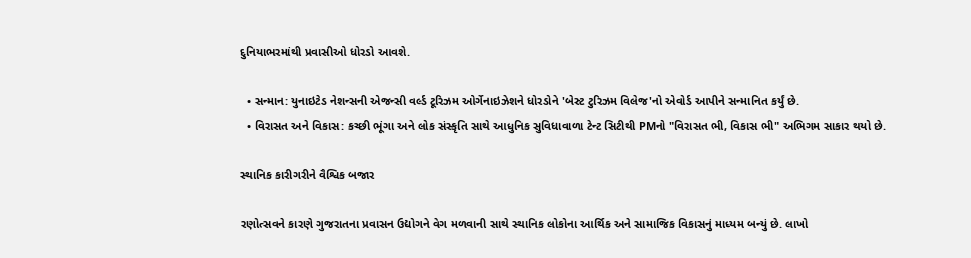દુનિયાભરમાંથી પ્રવાસીઓ ધોરડો આવશે.

  • સન્માન: યુનાઇટેડ નેશન્સની એજન્સી વર્લ્ડ ટૂરિઝમ ઓર્ગેનાઇઝેશને ધોરડોને 'બેસ્ટ ટુરિઝમ વિલેજ'નો એવોર્ડ આપીને સન્માનિત કર્યું છે.
  • વિરાસત અને વિકાસ: કચ્છી ભૂંગા અને લોક સંસ્કૃતિ સાથે આધુનિક સુવિધાવાળા ટેન્ટ સિટીથી PMનો "વિરાસત ભી, વિકાસ ભી" અભિગમ સાકાર થયો છે.

સ્થાનિક કારીગરીને વૈશ્વિક બજાર

રણોત્સવને કારણે ગુજરાતના પ્રવાસન ઉદ્યોગને વેગ મળવાની સાથે સ્થાનિક લોકોના આર્થિક અને સામાજિક વિકાસનું માધ્યમ બન્યું છે. લાખો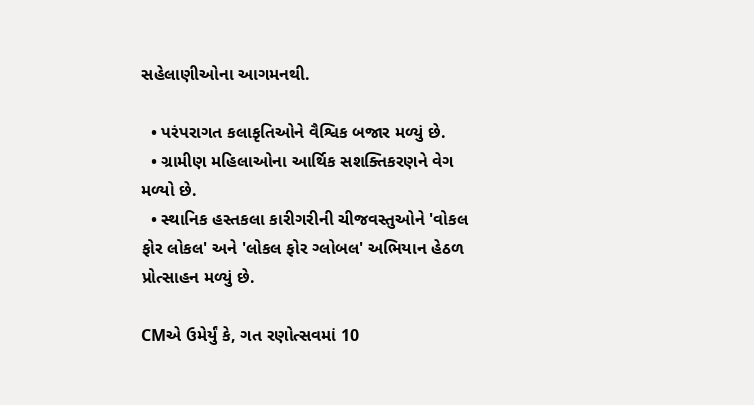સહેલાણીઓના આગમનથી.

  • પરંપરાગત કલાકૃતિઓને વૈશ્વિક બજાર મળ્યું છે.
  • ગ્રામીણ મહિલાઓના આર્થિક સશક્તિકરણને વેગ મળ્યો છે.
  • સ્થાનિક હસ્તકલા કારીગરીની ચીજવસ્તુઓને 'વોકલ ફોર લોકલ' અને 'લોકલ ફોર ગ્લોબલ' અભિયાન હેઠળ પ્રોત્સાહન મળ્યું છે.

CMએ ઉમેર્યું કે, ગત રણોત્સવમાં 10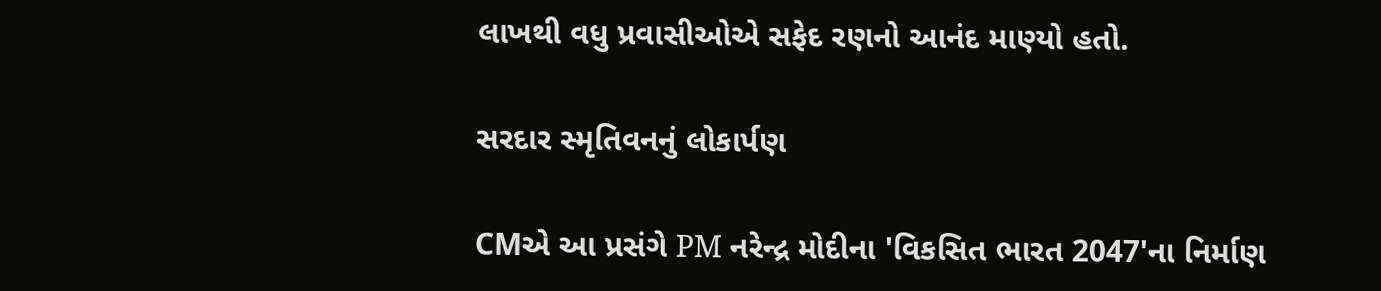લાખથી વધુ પ્રવાસીઓએ સફેદ રણનો આનંદ માણ્યો હતો.

સરદાર સ્મૃતિવનનું લોકાર્પણ

CMએ આ પ્રસંગે PM નરેન્દ્ર મોદીના 'વિકસિત ભારત 2047'ના નિર્માણ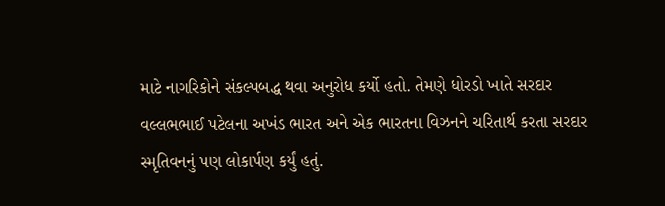માટે નાગરિકોને સંકલ્પબદ્ધ થવા અનુરોધ કર્યો હતો. તેમણે ધોરડો ખાતે સરદાર વલ્લભભાઈ પટેલના અખંડ ભારત અને એક ભારતના વિઝનને ચરિતાર્થ કરતા સરદાર સ્મૃતિવનનું પણ લોકાર્પણ કર્યું હતું.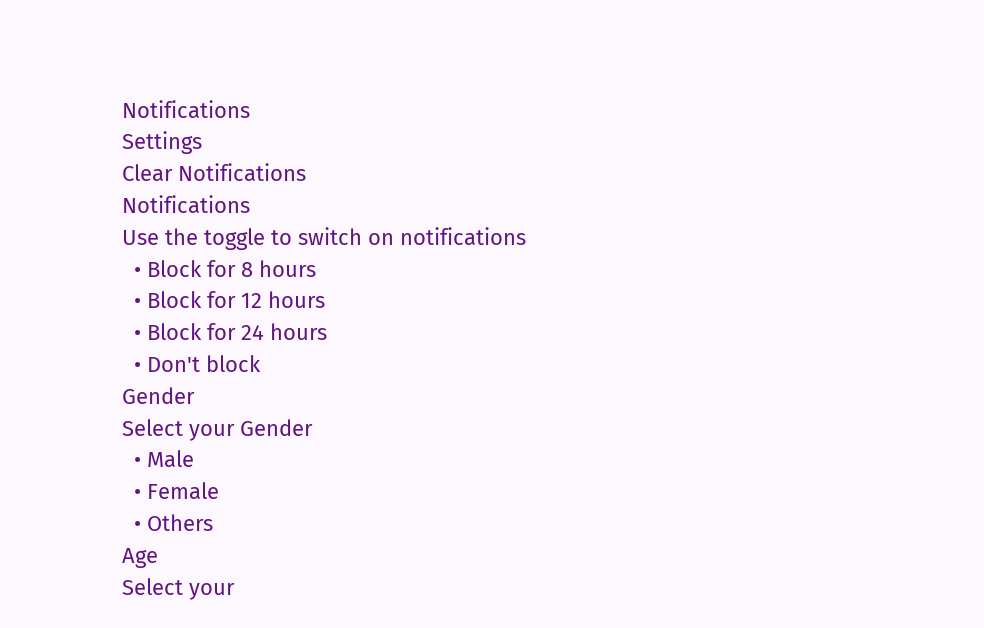Notifications
Settings
Clear Notifications
Notifications
Use the toggle to switch on notifications
  • Block for 8 hours
  • Block for 12 hours
  • Block for 24 hours
  • Don't block
Gender
Select your Gender
  • Male
  • Female
  • Others
Age
Select your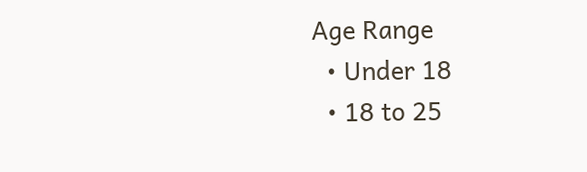Age Range
  • Under 18
  • 18 to 25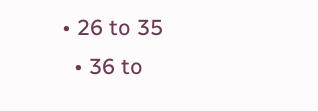• 26 to 35
  • 36 to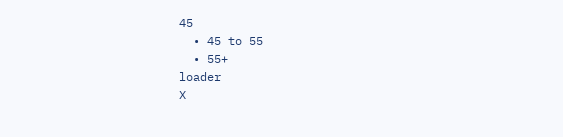45
  • 45 to 55
  • 55+
loader
X